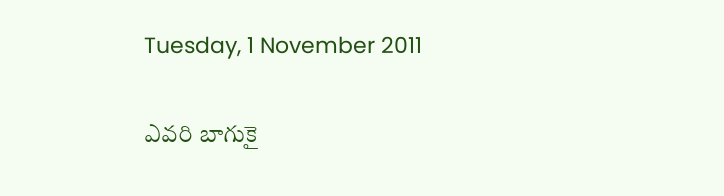Tuesday, 1 November 2011

ఎవరి బాగుకై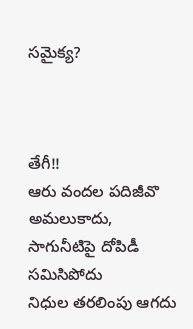సమైక్య?



తేగీ!!
ఆరు వందల పదిజీవొ అమలుకాదు,
సాగునీటిపై దోపిడీ సమిసిపోదు
నిధుల తరలింపు ఆగదు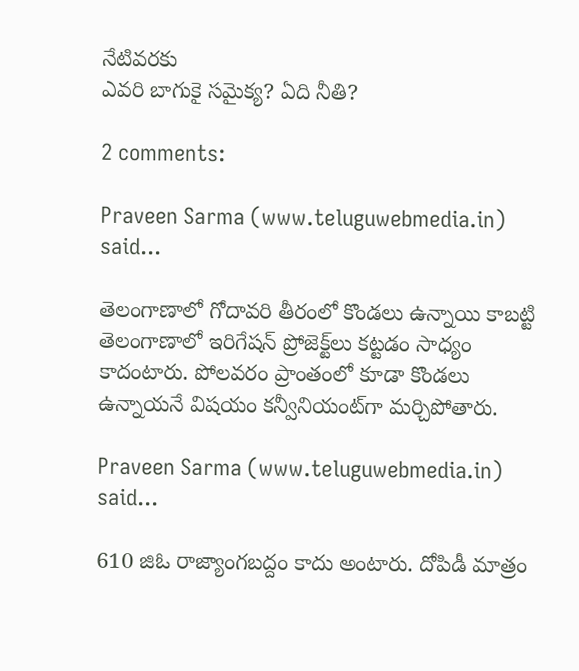నేటివరకు
ఎవరి బాగుకై సమైక్య? ఏది నీతి?

2 comments:

Praveen Sarma (www.teluguwebmedia.in) said...

తెలంగాణాలో గోదావరి తీరంలో కొండలు ఉన్నాయి కాబట్టి తెలంగాణాలో ఇరిగేషన్ ప్రోజెక్ట్‌లు కట్టడం సాధ్యం కాదంటారు. పోలవరం ప్రాంతంలో కూడా కొండలు ఉన్నాయనే విషయం కన్వీనియంట్‌గా మర్చిపోతారు.

Praveen Sarma (www.teluguwebmedia.in) said...

610 జి‌ఓ రాజ్యాంగబద్దం కాదు అంటారు. దోపిడీ మాత్రం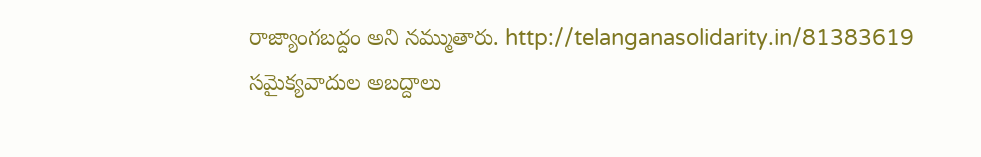రాజ్యాంగబద్దం అని నమ్ముతారు. http://telanganasolidarity.in/81383619 సమైక్యవాదుల అబద్దాలు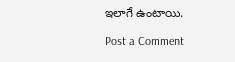ఇలాగే ఉంటాయి.

Post a Comment